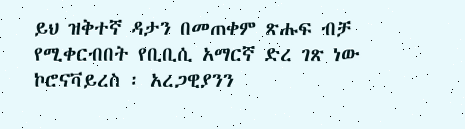ይህ ዝቅተኛ ዳታን በመጠቀም ጽሑፍ ብቻ የሚቀርብበት የቢቢሲ አማርኛ ድረ ገጽ ነው
ኮሮናቫይረስ ፡ አረጋዊያንን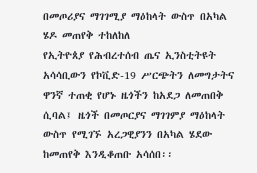በመጦሪያና ማገገሚያ ማዕከላት ውስጥ በአካል ሄዶ መጠየቅ ተከለከለ
የኢትዮጰያ የሕብረተሰብ ጤና ኢንስቲትዩት አሳሳቢውን የኮቪድ-19 ሥርጭትን ለመግታትና ዋንኛ ተጠቂ የሆኑ ዜጎችን ከአደጋ ለመጠበቅ ሲባል፤ ዜጎች በመጦርያና ማገገምያ ማዕከላት ውስጥ የሚገኙ አረጋዊያንን በአካል ሄደው ከመጠየቅ እንዲቆጠቡ አሳሰበ፡፡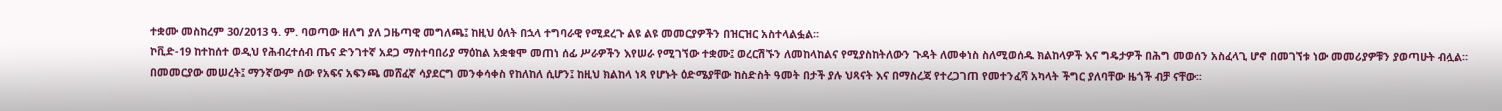ተቋሙ መስከረም 30/2013 ዓ. ም. ባወጣው ዘለግ ያለ ጋዜጣዊ መግለጫ፤ ከዚህ ዕለት በኋላ ተግባራዊ የሚደረጉ ልዩ ልዩ መመርያዎችን በዝርዝር አስተላልፏል፡፡
ኮቪድ-19 ከተከሰተ ወዲህ የሕብረተሰብ ጤና ድንገተኛ አደጋ ማስተባበሪያ ማዕከል አቋቁሞ መጠነ ሰፊ ሥራዎችን እየሠራ የሚገኘው ተቋሙ፤ ወረርሽኙን ለመከላከልና የሚያስከትለውን ጉዳት ለመቀነስ ስለሚወሰዱ ክልከላዎች እና ግዴታዎች በሕግ መወሰን አስፈላጊ ሆኖ በመገኘቱ ነው መመሪያዎቹን ያወጣሁት ብሏል።
በመመርያው መሠረት፤ ማንኛውም ሰው የአፍና አፍንጫ መሸፈኛ ሳያደርግ መንቀሳቀስ የከለከለ ሲሆን፤ ከዚህ ክልከላ ነጻ የሆኑት ዕድሜያቸው ከስድስት ዓመት በታች ያሉ ህጻናት እና በማስረጃ የተረጋገጠ የመተንፈሻ አካላት ችግር ያለባቸው ዜጎች ብቻ ናቸው፡፡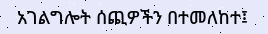አገልግሎት ሰጪዎችን በተመለከተ፤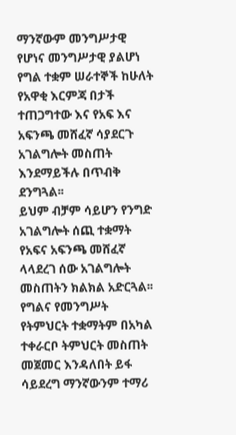ማንኛውም መንግሥታዊ የሆነና መንግሥታዊ ያልሆነ የግል ተቋም ሠራተኞች ከሁለት የአዋቂ እርምጃ በታች ተጠጋግተው እና የአፍ እና አፍንጫ መሸፈኛ ሳያደርጉ አገልግሎት መስጠት እንደማይችሉ በጥብቅ ደንግጓል፡፡
ይህም ብቻም ሳይሆን የንግድ አገልግሎት ሰጪ ተቋማት የአፍና አፍንጫ መሸፈኛ ላላደረገ ሰው አገልግሎት መስጠትን ክልክል አድርጓል፡፡
የግልና የመንግሥት የትምህርት ተቋማትም በአካል ተቀራርቦ ትምህርት መስጠት መጀመር እንዳለበት ይፋ ሳይደረግ ማንኛውንም ተማሪ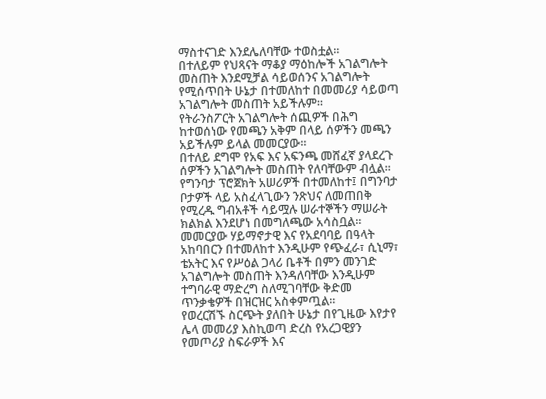ማስተናገድ እንደሌለባቸው ተወስቷል፡፡
በተለይም የህጻናት ማቆያ ማዕከሎች አገልግሎት መስጠት እንደሚቻል ሳይወሰንና አገልግሎት የሚሰጥበት ሁኔታ በተመለከተ በመመሪያ ሳይወጣ አገልግሎት መስጠት አይችሉም።
የትራንስፖርት አገልግሎት ሰጪዎች በሕግ ከተወሰነው የመጫን አቅም በላይ ሰዎችን መጫን አይችሉም ይላል መመርያው፡፡
በተለይ ደግሞ የአፍ እና አፍንጫ መሸፈኛ ያላደረጉ ሰዎችን አገልግሎት መስጠት የለባቸውም ብሏል፡፡
የግንባታ ፕሮጀክት አሠሪዎች በተመለከተ፤ በግንባታ ቦታዎች ላይ አስፈላጊውን ንጽህና ለመጠበቅ የሚረዱ ግብአቶች ሳይሟሉ ሠራተኞችን ማሠራት ክልክል እንደሆነ በመግለጫው አሳስቧል፡፡
መመርያው ሃይማኖታዊ እና የአደባባይ በዓላት አከባበርን በተመለከተ እንዲሁም የጭፈራ፣ ሲኒማ፣ ቴአትር እና የሥዕል ጋላሪ ቤቶች በምን መንገድ አገልግሎት መስጠት እንዳለባቸው እንዲሁም ተግባራዊ ማድረግ ስለሚገባቸው ቅድመ ጥንቃቄዎች በዝርዝር አስቀምጧል፡፡
የወረርሽኙ ስርጭት ያለበት ሁኔታ በየጊዜው እየታየ ሌላ መመሪያ እስኪወጣ ድረስ የአረጋዊያን የመጦሪያ ስፍራዎች እና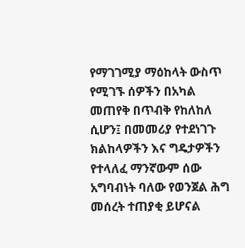የማገገሚያ ማዕከላት ውስጥ የሚገኙ ሰዎችን በአካል መጠየቅ በጥብቅ የከለከለ ሲሆን፤ በመመሪያ የተደነገጉ ክልከላዎችን እና ግዴታዎችን የተላለፈ ማንኛውም ሰው አግባብነት ባለው የወንጀል ሕግ መሰረት ተጠያቂ ይሆናል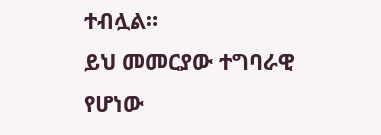ተብሏል።
ይህ መመርያው ተግባራዊ የሆነው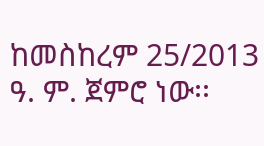ከመስከረም 25/2013 ዓ. ም. ጀምሮ ነው፡፡